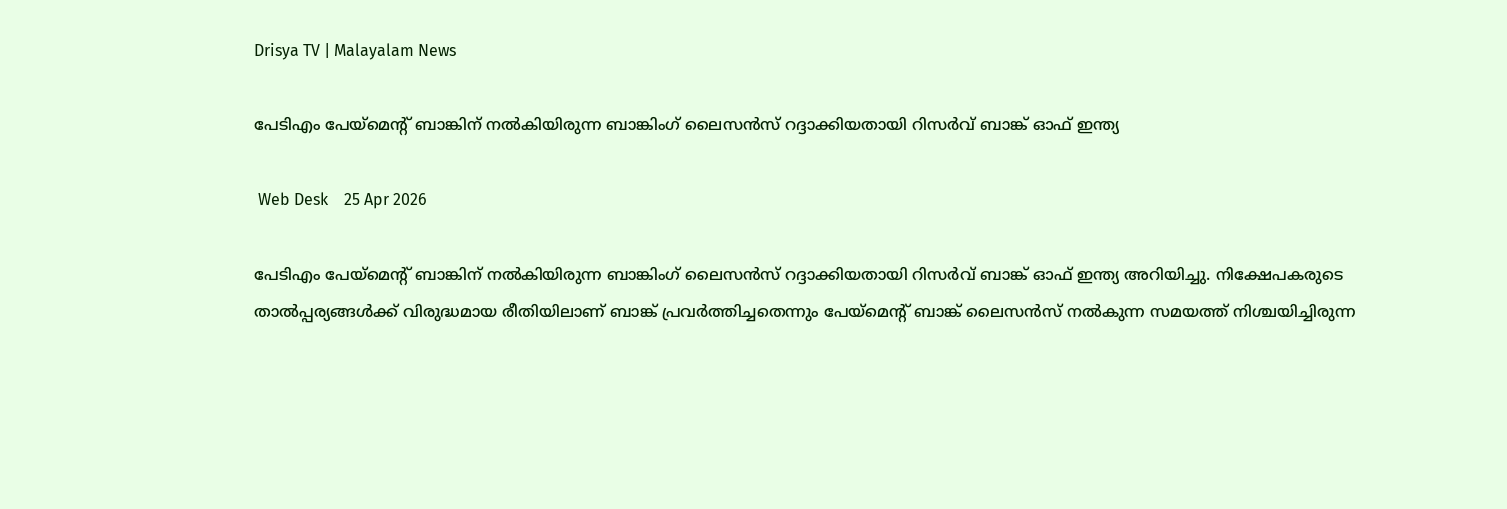Drisya TV | Malayalam News

പേടിഎം പേയ്‌മെന്റ് ബാങ്കിന് നൽകിയിരുന്ന ബാങ്കിംഗ് ലൈസൻസ് റദ്ദാക്കിയതായി റിസർവ് ബാങ്ക് ഓഫ് ഇന്ത്യ

 Web Desk    25 Apr 2026

പേടിഎം പേയ്‌മെന്റ് ബാങ്കിന് നൽകിയിരുന്ന ബാങ്കിംഗ് ലൈസൻസ് റദ്ദാക്കിയതായി റിസർവ് ബാങ്ക് ഓഫ് ഇന്ത്യ അറിയിച്ചു. നിക്ഷേപകരുടെ താൽപ്പര്യങ്ങൾക്ക് വിരുദ്ധമായ രീതിയിലാണ് ബാങ്ക് പ്രവർത്തിച്ചതെന്നും പേയ്‌മെന്റ് ബാങ്ക് ലൈസൻസ് നൽകുന്ന സമയത്ത് നിശ്ചയിച്ചിരുന്ന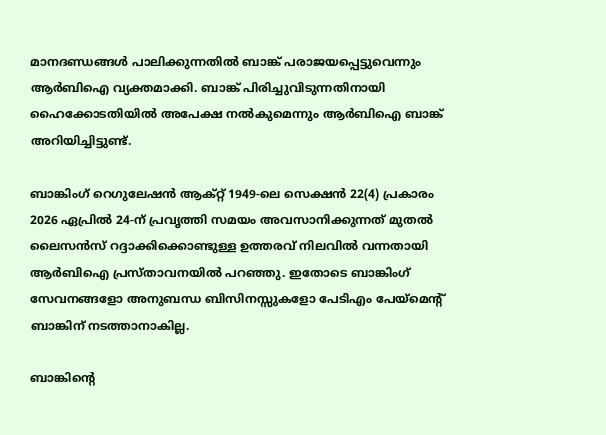മാനദണ്ഡങ്ങൾ പാലിക്കുന്നതിൽ ബാങ്ക് പരാജയപ്പെട്ടുവെന്നും ആർബിഐ വ്യക്തമാക്കി. ബാങ്ക് പിരിച്ചുവിടുന്നതിനായി ഹൈക്കോടതിയിൽ അപേക്ഷ നൽകുമെന്നും ആർബിഐ ബാങ്ക് അറിയിച്ചിട്ടുണ്ട്.

ബാങ്കിംഗ് റെഗുലേഷൻ ആക്റ്റ് 1949-ലെ സെക്ഷൻ 22(4) പ്രകാരം 2026 ഏപ്രിൽ 24-ന് പ്രവൃത്തി സമയം അവസാനിക്കുന്നത് മുതൽ ലൈസൻസ് റദ്ദാക്കിക്കൊണ്ടുള്ള ഉത്തരവ് നിലവിൽ വന്നതായി ആർബിഐ പ്രസ്താവനയിൽ പറഞ്ഞു. ഇതോടെ ബാങ്കിംഗ് സേവനങ്ങളോ അനുബന്ധ ബിസിനസ്സുകളോ പേടിഎം പേയ്‌മെന്റ് ബാങ്കിന് നടത്താനാകില്ല.

ബാങ്കിന്റെ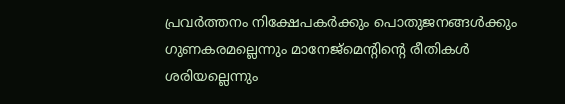പ്രവർത്തനം നിക്ഷേപകർക്കും പൊതുജനങ്ങൾക്കും ഗുണകരമല്ലെന്നും മാനേജ്‌മെന്റിന്റെ രീതികൾ ശരിയല്ലെന്നും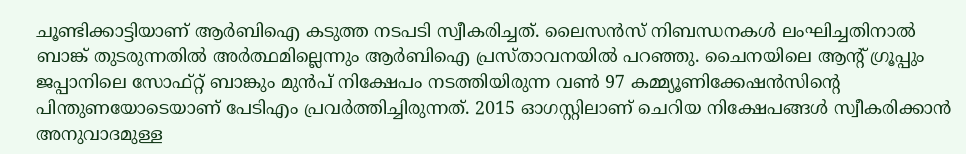ചൂണ്ടിക്കാട്ടിയാണ് ആർബിഐ കടുത്ത നടപടി സ്വീകരിച്ചത്. ലൈസൻസ് നിബന്ധനകൾ ലംഘിച്ചതിനാൽ ബാങ്ക് തുടരുന്നതിൽ അർത്ഥമില്ലെന്നും ആർബിഐ പ്രസ്താവനയിൽ പറഞ്ഞു. ചൈനയിലെ ആന്റ് ഗ്രൂപ്പും ജപ്പാനിലെ സോഫ്റ്റ് ബാങ്കും മുൻപ് നിക്ഷേപം നടത്തിയിരുന്ന വൺ 97 കമ്മ്യൂണിക്കേഷൻസിന്റെ പിന്തുണയോടെയാണ് പേടിഎം പ്രവർത്തിച്ചിരുന്നത്. 2015 ഓഗസ്റ്റിലാണ് ചെറിയ നിക്ഷേപങ്ങൾ സ്വീകരിക്കാൻ അനുവാദമുള്ള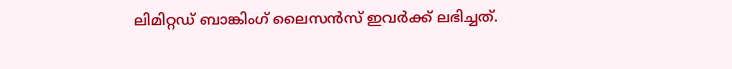ലിമിറ്റഡ് ബാങ്കിംഗ് ലൈസൻസ് ഇവർക്ക് ലഭിച്ചത്.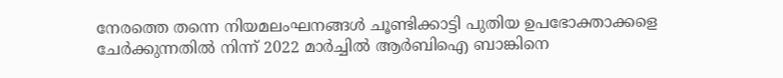നേരത്തെ തന്നെ നിയമലംഘനങ്ങൾ ചൂണ്ടിക്കാട്ടി പുതിയ ഉപഭോക്താക്കളെ ചേർക്കുന്നതിൽ നിന്ന് 2022 മാർച്ചിൽ ആർബിഐ ബാങ്കിനെ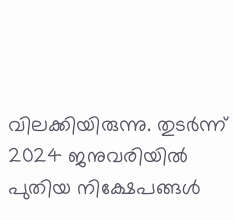വിലക്കിയിരുന്നു. തുടർന്ന് 2024 ജനുവരിയിൽ പുതിയ നിക്ഷേപങ്ങൾ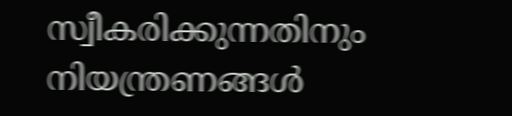സ്വീകരിക്കുന്നതിനും നിയന്ത്രണങ്ങൾ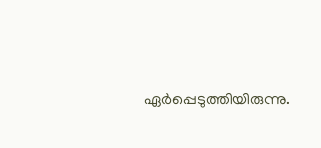ഏർപ്പെടുത്തിയിരുന്നു.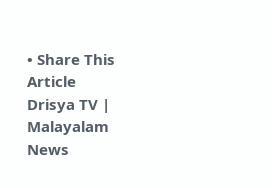• Share This Article
Drisya TV | Malayalam News